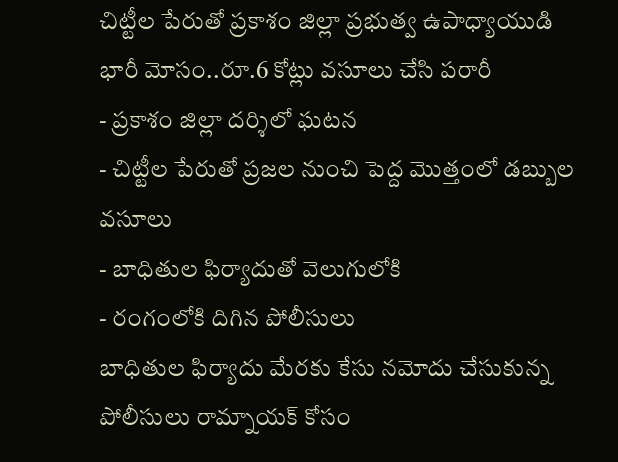చిట్టీల పేరుతో ప్రకాశం జిల్లా ప్రభుత్వ ఉపాధ్యాయుడి భారీ మోసం..రూ.6 కోట్లు వసూలు చేసి పరారీ
- ప్రకాశం జిల్లా దర్శిలో ఘటన
- చిట్టీల పేరుతో ప్రజల నుంచి పెద్ద మొత్తంలో డబ్బుల వసూలు
- బాధితుల ఫిర్యాదుతో వెలుగులోకి
- రంగంలోకి దిగిన పోలీసులు
బాధితుల ఫిర్యాదు మేరకు కేసు నమోదు చేసుకున్న పోలీసులు రామ్నాయక్ కోసం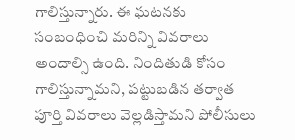గాలిస్తున్నారు. ఈ ఘటనకు సంబంధించి మరిన్ని వివరాలు అందాల్సి ఉంది. నిందితుడి కోసం గాలిస్తున్నామని, పట్టుబడిన తర్వాత పూర్తి వివరాలు వెల్లడిస్తామని పోలీసులు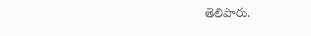తెలిపారు.